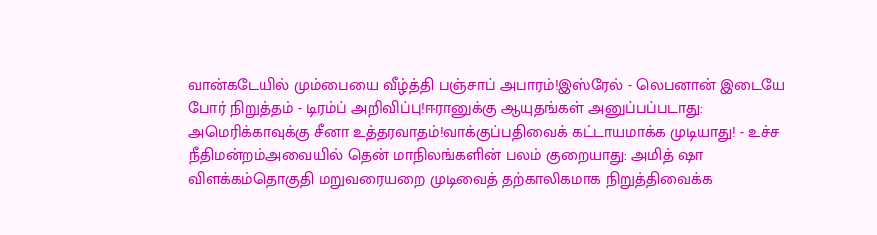வான்கடேயில் மும்பையை வீழ்த்தி பஞ்சாப் அபாரம்!இஸ்ரேல் - லெபனான் இடையே போர் நிறுத்தம் - டிரம்ப் அறிவிப்பு!ஈரானுக்கு ஆயுதங்கள் அனுப்பப்படாது: அமெரிக்காவுக்கு சீனா உத்தரவாதம்!வாக்குப்பதிவைக் கட்டாயமாக்க முடியாது! - உச்ச நீதிமன்றம்அவையில் தென் மாநிலங்களின் பலம் குறையாது: அமித் ஷா விளக்கம்தொகுதி மறுவரையறை முடிவைத் தற்காலிகமாக நிறுத்திவைக்க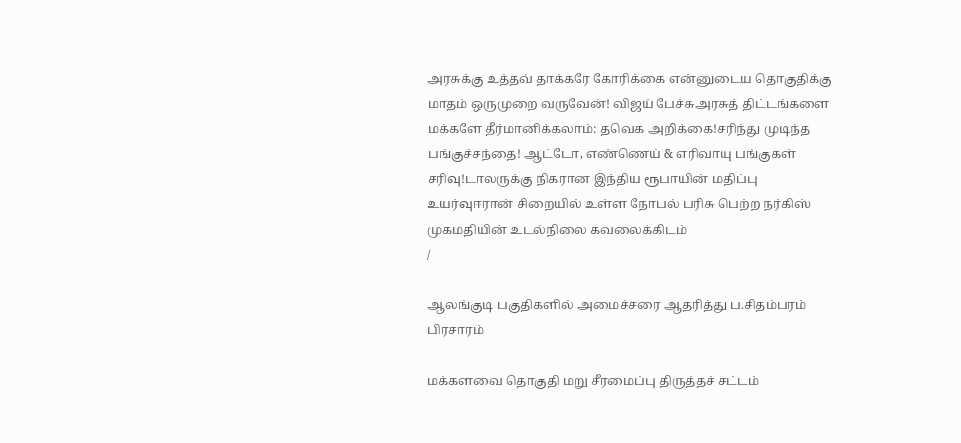அரசுக்கு உத்தவ் தாக்கரே கோரிக்கை என்னுடைய தொகுதிக்கு மாதம் ஒருமுறை வருவேன்! விஜய் பேச்சுஅரசுத் திட்டங்களை மக்களே தீர்மானிக்கலாம்: தவெக அறிக்கை!சரிந்து முடிந்த பங்குச்சந்தை! ஆட்டோ, எண்ணெய் & எரிவாயு பங்குகள் சரிவு!டாலருக்கு நிகரான இந்திய ரூபாயின் மதிப்பு உயர்வுஈரான் சிறையில் உள்ள நோபல் பரிசு பெற்ற நர்கிஸ் முகமதியின் உடல்நிலை கவலைக்கிடம்
/

ஆலங்குடி பகுதிகளில் அமைச்சரை ஆதரித்து ப.சிதம்பரம் பிரசாரம்

மக்களவை தொகுதி மறு சீரமைப்பு திருத்தச் சட்டம்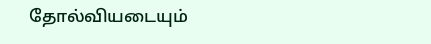தோல்வியடையும்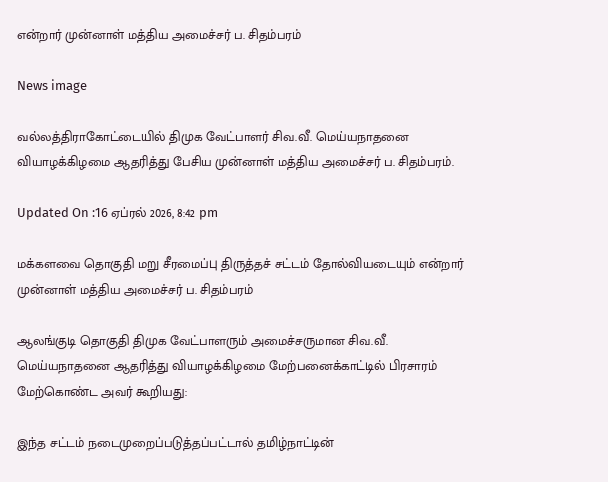என்றார் முன்னாள் மத்திய அமைச்சர் ப. சிதம்பரம்

News image

வல்லத்திராகோட்டையில் திமுக வேட்பாளர் சிவ.வீ. மெய்யநாதனை வியாழக்கிழமை ஆதரித்து பேசிய முன்னாள் மத்திய அமைச்சர் ப. சிதம்பரம்.

Updated On :16 ஏப்ரல் 2026, 8:42 pm

மக்களவை தொகுதி மறு சீரமைப்பு திருத்தச் சட்டம் தோல்வியடையும் என்றார் முன்னாள் மத்திய அமைச்சர் ப. சிதம்பரம்

ஆலங்குடி தொகுதி திமுக வேட்பாளரும் அமைச்சருமான சிவ.வீ. மெய்யநாதனை ஆதரித்து வியாழக்கிழமை மேற்பனைக்காட்டில் பிரசாரம் மேற்கொண்ட அவர் கூறியது:

இந்த சட்டம் நடைமுறைப்படுத்தப்பட்டால் தமிழ்நாட்டின்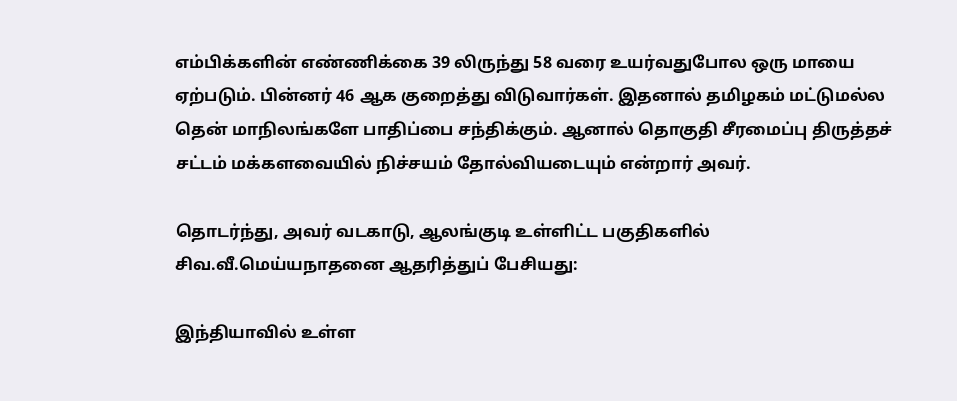எம்பிக்களின் எண்ணிக்கை 39 லிருந்து 58 வரை உயர்வதுபோல ஒரு மாயை ஏற்படும். பின்னர் 46 ஆக குறைத்து விடுவார்கள். இதனால் தமிழகம் மட்டுமல்ல தென் மாநிலங்களே பாதிப்பை சந்திக்கும். ஆனால் தொகுதி சீரமைப்பு திருத்தச் சட்டம் மக்களவையில் நிச்சயம் தோல்வியடையும் என்றார் அவர்.

தொடர்ந்து, அவர் வடகாடு, ஆலங்குடி உள்ளிட்ட பகுதிகளில் சிவ.வீ.மெய்யநாதனை ஆதரித்துப் பேசியது:

இந்தியாவில் உள்ள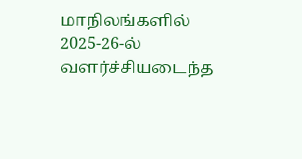மாநிலங்களில் 2025-26-ல் வளர்ச்சியடைந்த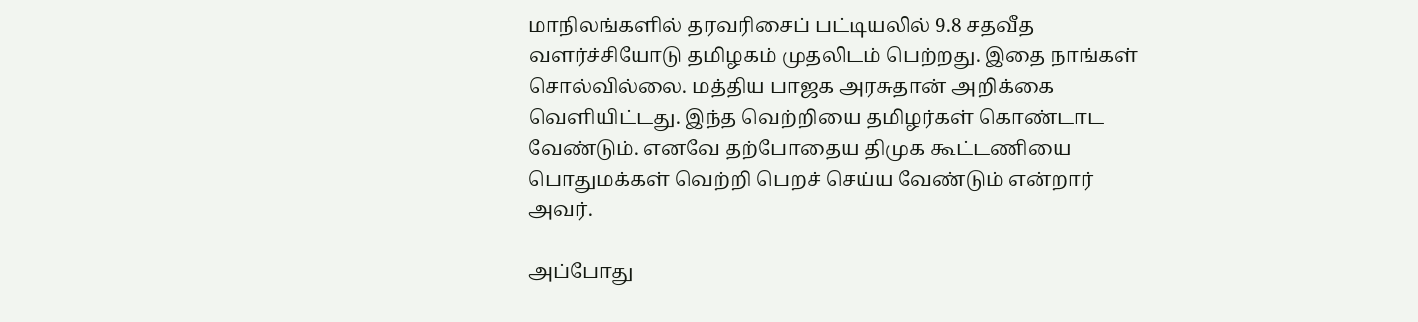மாநிலங்களில் தரவரிசைப் பட்டியலில் 9.8 சதவீத வளர்ச்சியோடு தமிழகம் முதலிடம் பெற்றது. இதை நாங்கள் சொல்வில்லை. மத்திய பாஜக அரசுதான் அறிக்கை வெளியிட்டது. இந்த வெற்றியை தமிழர்கள் கொண்டாட வேண்டும். எனவே தற்போதைய திமுக கூட்டணியை பொதுமக்கள் வெற்றி பெறச் செய்ய வேண்டும் என்றார் அவர்.

அப்போது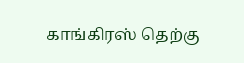காங்கிரஸ் தெற்கு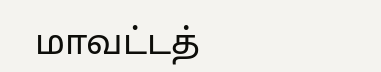மாவட்டத்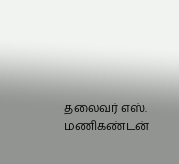தலைவர் எஸ். மணிகண்டன்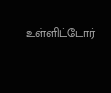உள்ளிட்டோர்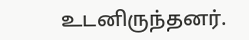உடனிருந்தனர்.